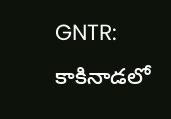GNTR: కాకినాడలో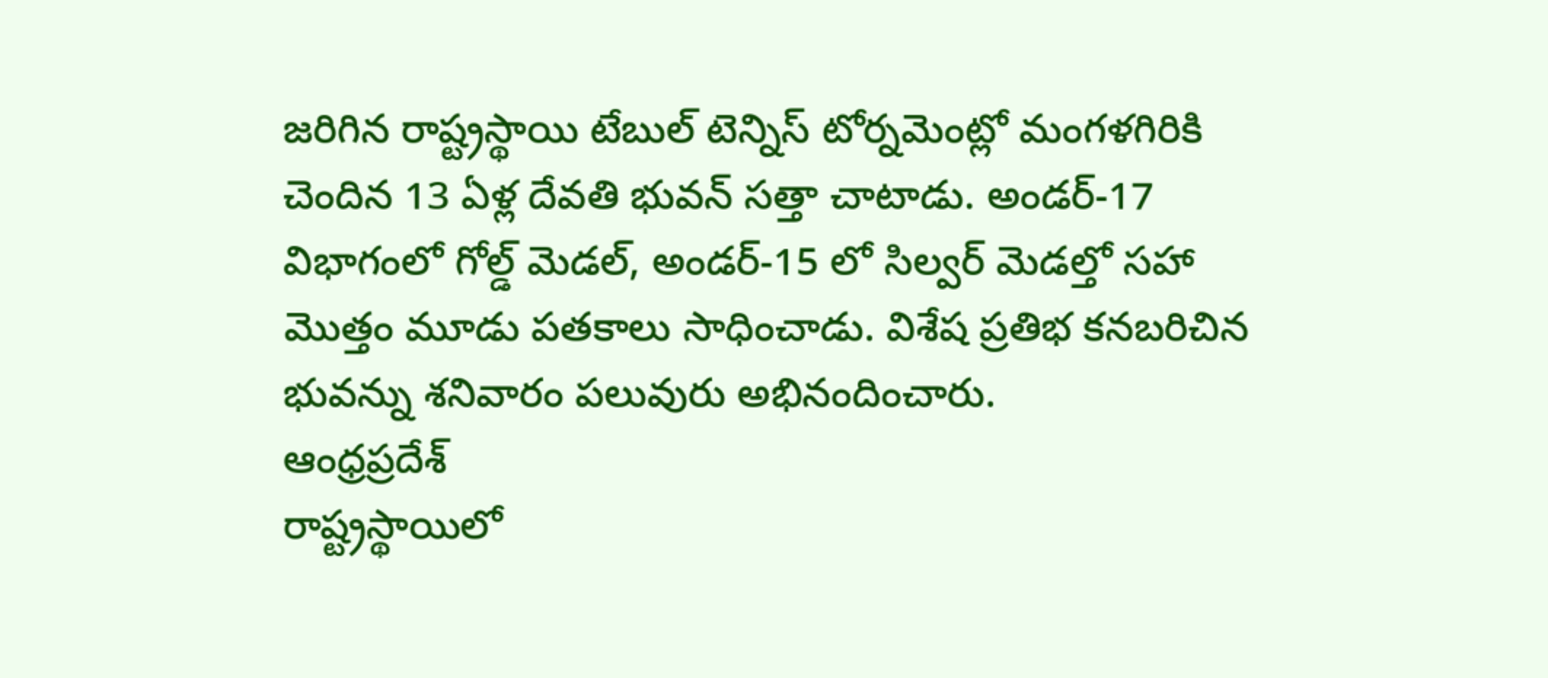జరిగిన రాష్ట్రస్థాయి టేబుల్ టెన్నిస్ టోర్నమెంట్లో మంగళగిరికి చెందిన 13 ఏళ్ల దేవతి భువన్ సత్తా చాటాడు. అండర్-17 విభాగంలో గోల్డ్ మెడల్, అండర్-15 లో సిల్వర్ మెడల్తో సహా మొత్తం మూడు పతకాలు సాధించాడు. విశేష ప్రతిభ కనబరిచిన భువన్ను శనివారం పలువురు అభినందించారు.
ఆంధ్రప్రదేశ్
రాష్ట్రస్థాయిలో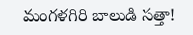మంగళగిరి బాలుడి సత్తా!